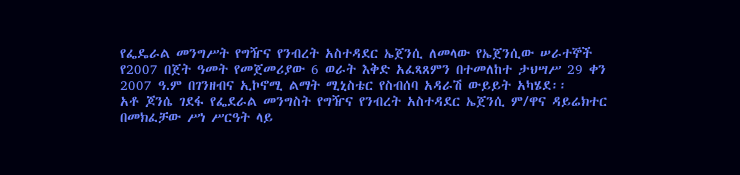የፌዴራል መንግሥት የግዥና የንብረት አስተዳደር ኤጀንሲ ለመላው የኤጀንሲው ሠራተኞች የ2007 በጀት ዓመት የመጀመሪያው 6 ወራት እቅድ አፈጻጸምን በተመለከተ ታህሣሥ 29 ቀን 2007 ዓ.ም በገንዘብና ኢኮኖሚ ልማት ሚኒስቴር የስብሰባ አዳራሽ ውይይት አካሄደ፡፡
አቶ ጆንሴ ገደፋ የፌደራል መንግስት የግዥና የንብረት አስተዳደር ኤጀንሲ ም/ዋና ዳይሬክተር በመክፈቻው ሥነ ሥርዓት ላይ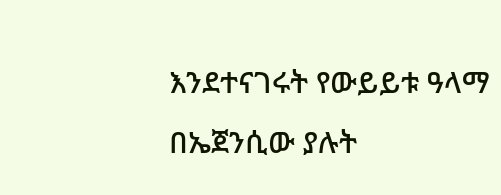እንደተናገሩት የውይይቱ ዓላማ በኤጀንሲው ያሉት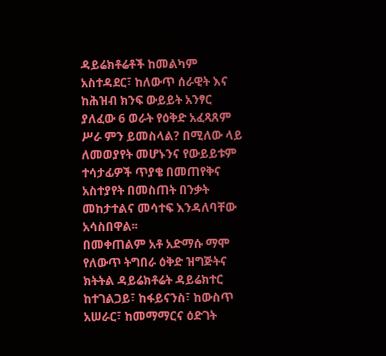ዳይሬክቶሬቶች ከመልካም አስተዳደር፣ ከለውጥ ሰራዊት እና ከሕዝብ ክንፍ ውይይት አንፃር ያለፈው 6 ወራት የዕቅድ አፈጻጸም ሥራ ምን ይመስላል? በሚለው ላይ ለመወያየት መሆኑንና የውይይቱም ተሳታፊዎች ጥያቄ በመጠየቅና አስተያየት በመስጠት በንቃት መከታተልና መሳተፍ እንዳለባቸው አሳስበዋል፡፡
በመቀጠልም አቶ አድማሱ ማሞ የለውጥ ትግበራ ዕቅድ ዝግጅትና ክትትል ዳይሬክቶሬት ዳይሬክተር ከተገልጋይ፣ ከፋይናንስ፣ ከውስጥ አሠራር፣ ከመማማርና ዕድገት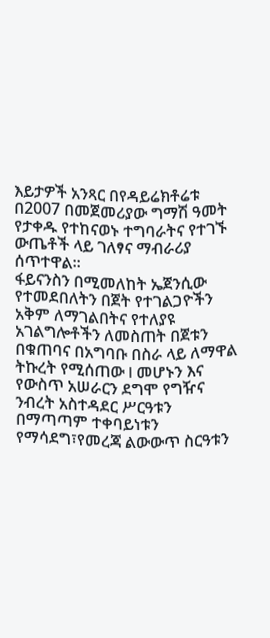እይታዎች አንጻር በየዳይሬክቶሬቱ በ2007 በመጀመሪያው ግማሽ ዓመት የታቀዱ የተከናወኑ ተግባራትና የተገኙ ውጤቶች ላይ ገለፃና ማብራሪያ ሰጥተዋል፡፡
ፋይናንስን በሚመለከት ኤጀንሲው የተመደበለትን በጀት የተገልጋዮችን አቅም ለማገልበትና የተለያዩ አገልግሎቶችን ለመስጠት በጀቱን በቁጠባና በአግባቡ በስራ ላይ ለማዋል ትኩረት የሚሰጠው l መሆኑን እና የውስጥ አሠራርን ደግሞ የግዥና ንብረት አስተዳደር ሥርዓቱን በማጣጣም ተቀባይነቱን የማሳደግ፣የመረጃ ልውውጥ ስርዓቱን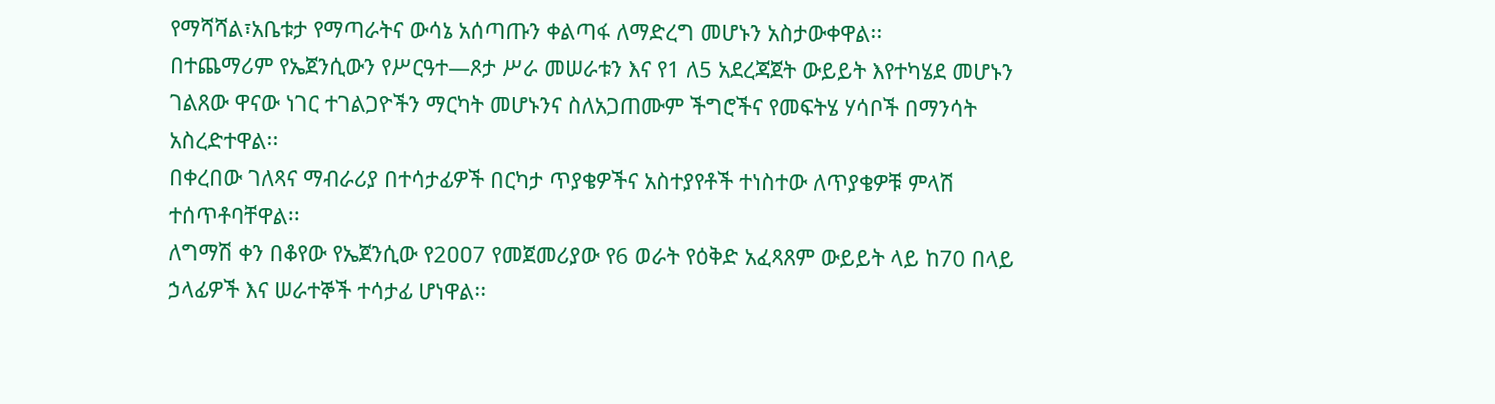የማሻሻል፣አቤቱታ የማጣራትና ውሳኔ አሰጣጡን ቀልጣፋ ለማድረግ መሆኑን አስታውቀዋል፡፡
በተጨማሪም የኤጀንሲውን የሥርዓተ—ጾታ ሥራ መሠራቱን እና የ1 ለ5 አደረጃጀት ውይይት እየተካሄደ መሆኑን ገልጸው ዋናው ነገር ተገልጋዮችን ማርካት መሆኑንና ስለአጋጠሙም ችግሮችና የመፍትሄ ሃሳቦች በማንሳት አስረድተዋል፡፡
በቀረበው ገለጻና ማብራሪያ በተሳታፊዎች በርካታ ጥያቄዎችና አስተያየቶች ተነስተው ለጥያቄዎቹ ምላሽ ተሰጥቶባቸዋል፡፡
ለግማሽ ቀን በቆየው የኤጀንሲው የ2ዐዐ7 የመጀመሪያው የ6 ወራት የዕቅድ አፈጻጸም ውይይት ላይ ከ70 በላይ ኃላፊዎች እና ሠራተኞች ተሳታፊ ሆነዋል፡፡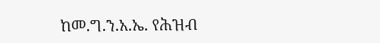ከመ.ግ.ን.አ.ኤ. የሕዝብ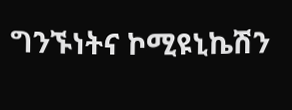ግንኙነትና ኮሚዩኒኬሽን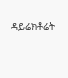ዳይሬክቶሬት